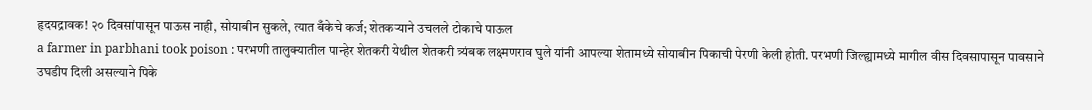हृदयद्रावक! २० दिवसांपासून पाऊस नाही, सोयाबीन सुकले, त्यात बँकेचे कर्ज; शेतकऱ्याने उचलले टोकाचे पाऊल
a farmer in parbhani took poison : परभणी तालुक्यातील पान्हेर शेतकरी येथील शेतकरी त्र्यंबक लक्ष्मणराव घुले यांनी आपल्या शेतामध्ये सोयाबीन पिकाची पेरणी केली होती. परभणी जिल्ह्यामध्ये मागील वीस दिवसापासून पावसाने उघडीप दिली असल्याने पिके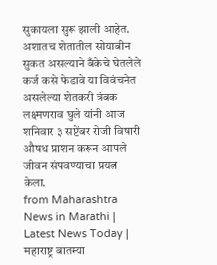सुकायला सुरू झाली आहेत. अशातच शेतातील सोयाबीन सुकत असल्याने बँकेचे घेतलेले कर्ज कसे फेडावे या विवंचनेत असलेल्या शेतकरी त्रंबक लक्ष्मणराव घुले यांनी आज शनिवार ३ सप्टेंबर रोजी विषारी औषध प्राशन करून आपले जीवन संपवण्याचा प्रयत्न केला.
from Maharashtra News in Marathi | Latest News Today | महाराष्ट्र बातम्या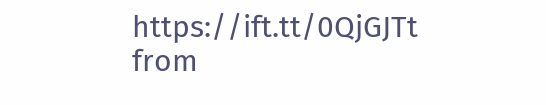https://ift.tt/0QjGJTt
from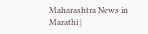Maharashtra News in Marathi |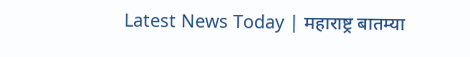Latest News Today | महाराष्ट्र बातम्या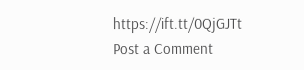https://ift.tt/0QjGJTt
Post a Comment